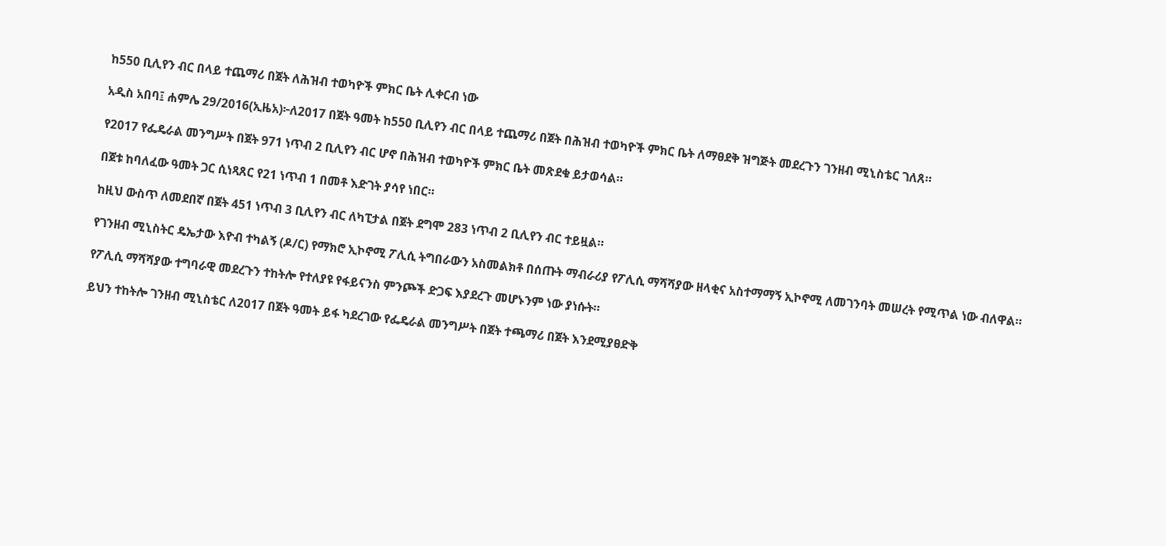ከ550 ቢሊየን ብር በላይ ተጨማሪ በጀት ለሕዝብ ተወካዮች ምክር ቤት ሊቀርብ ነው

አዲስ አበባ፤ ሐምሌ 29/2016(ኢዜአ)፦ለ2017 በጀት ዓመት ከ550 ቢሊየን ብር በላይ ተጨማሪ በጀት በሕዝብ ተወካዮች ምክር ቤት ለማፀደቅ ዝግጅት መደረጉን ገንዘብ ሚኒስቴር ገለጸ።

የ2017 የፌዴራል መንግሥት በጀት 971 ነጥብ 2 ቢሊየን ብር ሆኖ በሕዝብ ተወካዮች ምክር ቤት መጽደቁ ይታወሳል።

በጀቱ ከባለፈው ዓመት ጋር ሲነጻጸር የ21 ነጥብ 1 በመቶ እድገት ያሳየ ነበር።

ከዚህ ውስጥ ለመደበኛ በጀት 451 ነጥብ 3 ቢሊየን ብር ለካፒታል በጀት ደግሞ 283 ነጥብ 2 ቢሊየን ብር ተይዟል።

የገንዘብ ሚኒስትር ዴኤታው እዮብ ተካልኝ (ዶ/ር) የማክሮ ኢኮኖሚ ፖሊሲ ትግበራውን አስመልክቶ በሰጡት ማብራሪያ የፖሊሲ ማሻሻያው ዘላቂና አስተማማኝ ኢኮኖሚ ለመገንባት መሠረት የሚጥል ነው ብለዋል።

የፖሊሲ ማሻሻያው ተግባራዊ መደረጉን ተከትሎ የተለያዩ የፋይናንስ ምንጮች ድጋፍ እያደረጉ መሆኑንም ነው ያነሱት።

ይህን ተከትሎ ገንዘብ ሚኒስቴር ለ2017 በጀት ዓመት ይፋ ካደረገው የፌዴራል መንግሥት በጀት ተጫማሪ በጀት እንደሚያፀድቅ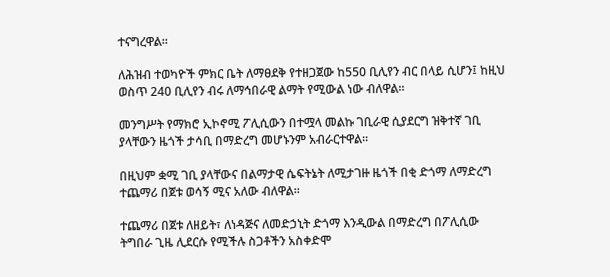ተናግረዋል።

ለሕዝብ ተወካዮች ምክር ቤት ለማፀደቅ የተዘጋጀው ከ550 ቢሊየን ብር በላይ ሲሆን፤ ከዚህ ወስጥ 240 ቢሊየን ብሩ ለማኅበራዊ ልማት የሚውል ነው ብለዋል።

መንግሥት የማክሮ ኢኮኖሚ ፖሊሲውን በተሟላ መልኩ ገቢራዊ ሲያደርግ ዝቅተኛ ገቢ ያላቸውን ዜጎች ታሳቢ በማድረግ መሆኑንም አብራርተዋል።

በዚህም ቋሚ ገቢ ያላቸውና በልማታዊ ሴፍትኔት ለሚታገዙ ዜጎች በቂ ድጎማ ለማድረግ ተጨማሪ በጀቱ ወሳኝ ሚና አለው ብለዋል።

ተጨማሪ በጀቱ ለዘይት፣ ለነዳጅና ለመድኃኒት ድጎማ እንዲውል በማድረግ በፖሊሲው ትግበራ ጊዜ ሊደርሱ የሚችሉ ስጋቶችን አስቀድሞ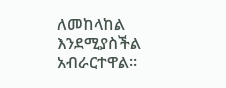ለመከላከል እንደሚያስችል አብራርተዋል።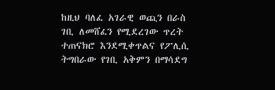ከዚህ ባለፈ አገራዊ ወጪን በራስ ገቢ ለመሸፈን የሚደረገው ጥረት ተጠናክሮ እንደሚቀጥልና የፖሊሲ ትግበራው የገቢ አቅምን በማሳደግ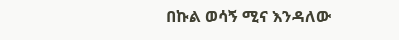በኩል ወሳኝ ሚና እንዳለው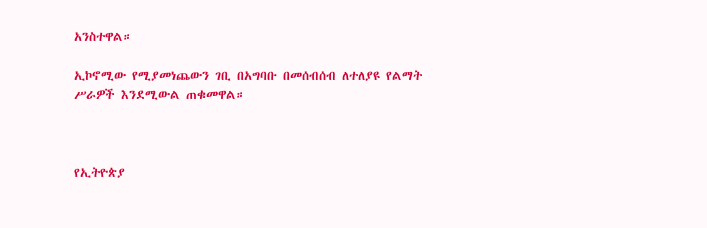አንስተዋል።

ኢኮኖሚው የሚያመነጨውን ገቢ በአግባቡ በመሰብሰብ ለተለያዩ የልማት ሥራዎች እንደሚውል ጠቁመዋል።



የኢትዮጵያ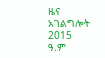ዜና አገልግሎት
2015
ዓ.ም